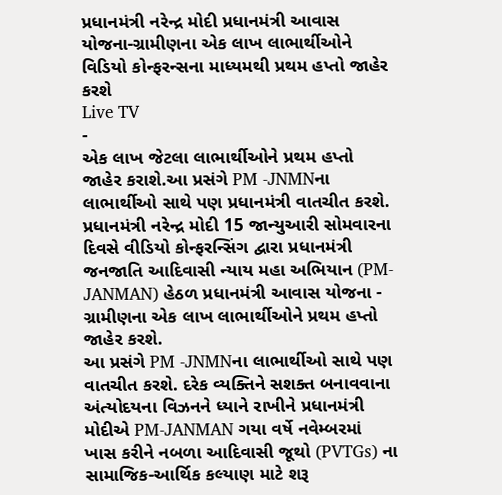પ્રધાનમંત્રી નરેન્દ્ર મોદી પ્રધાનમંત્રી આવાસ યોજના-ગ્રામીણના એક લાખ લાભાર્થીઓને વિડિયો કોન્ફરન્સના માધ્યમથી પ્રથમ હપ્તો જાહેર કરશે
Live TV
-
એક લાખ જેટલા લાભાર્થીઓને પ્રથમ હપ્તો જાહેર કરાશે.આ પ્રસંગે PM -JNMNના લાભાર્થીઓ સાથે પણ પ્રધાનમંત્રી વાતચીત કરશે.
પ્રધાનમંત્રી નરેન્દ્ર મોદી 15 જાન્યુઆરી સોમવારના દિવસે વીડિયો કોન્ફરન્સિંગ દ્વારા પ્રધાનમંત્રી જનજાતિ આદિવાસી ન્યાય મહા અભિયાન (PM-JANMAN) હેઠળ પ્રધાનમંત્રી આવાસ યોજના - ગ્રામીણના એક લાખ લાભાર્થીઓને પ્રથમ હપ્તો જાહેર કરશે.
આ પ્રસંગે PM -JNMNના લાભાર્થીઓ સાથે પણ વાતચીત કરશે. દરેક વ્યક્તિને સશક્ત બનાવવાના અંત્યોદયના વિઝનને ધ્યાને રાખીને પ્રધાનમંત્રી મોદીએ PM-JANMAN ગયા વર્ષે નવેમ્બરમાં ખાસ કરીને નબળા આદિવાસી જૂથો (PVTGs) ના સામાજિક-આર્થિક કલ્યાણ માટે શરૂ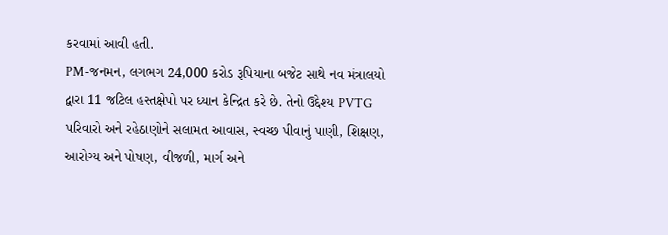કરવામાં આવી હતી.
PM-જનમન, લગભગ 24,000 કરોડ રૂપિયાના બજેટ સાથે નવ મંત્રાલયો દ્વારા 11 જટિલ હસ્તક્ષેપો પર ધ્યાન કેન્દ્રિત કરે છે. તેનો ઉદ્દેશ્ય PVTG પરિવારો અને રહેઠાણોને સલામત આવાસ, સ્વચ્છ પીવાનું પાણી, શિક્ષણ, આરોગ્ય અને પોષણ, વીજળી, માર્ગ અને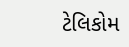ટેલિકોમ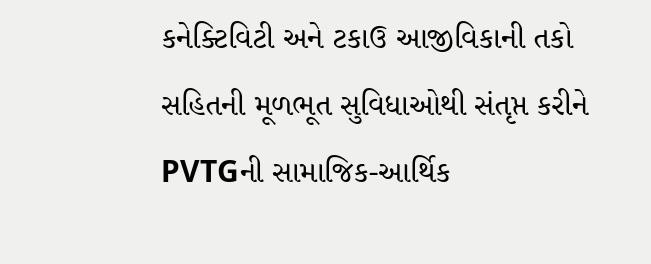કનેક્ટિવિટી અને ટકાઉ આજીવિકાની તકો સહિતની મૂળભૂત સુવિધાઓથી સંતૃપ્ત કરીને PVTGની સામાજિક-આર્થિક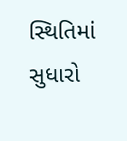સ્થિતિમાં સુધારો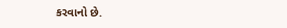કરવાનો છે.